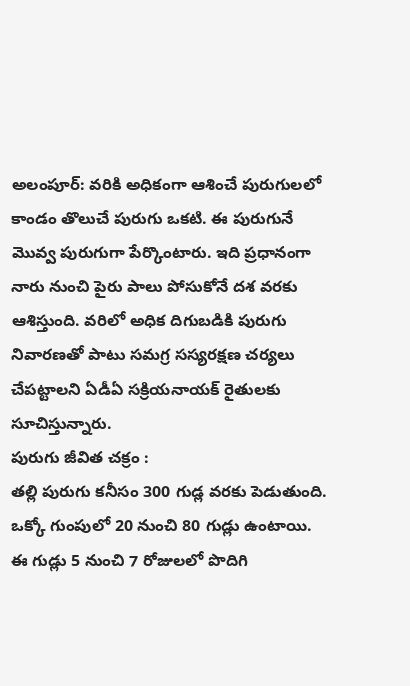అలంపూర్: వరికి అధికంగా ఆశించే పురుగులలో కాండం తొలుచే పురుగు ఒకటి. ఈ పురుగునే మొవ్వ పురుగుగా పేర్కొంటారు. ఇది ప్రధానంగా నారు నుంచి పైరు పాలు పోసుకోనే దశ వరకు ఆశిస్తుంది. వరిలో అధిక దిగుబడికి పురుగు నివారణతో పాటు సమగ్ర సస్యరక్షణ చర్యలు చేపట్టాలని ఏడీఏ సక్రియనాయక్ రైతులకు సూచిస్తున్నారు.
పురుగు జీవిత చక్రం :
తల్లి పురుగు కనీసం 300 గుడ్ల వరకు పెడుతుంది. ఒక్కో గుంపులో 20 నుంచి 80 గుడ్లు ఉంటాయి. ఈ గుడ్లు 5 నుంచి 7 రోజులలో పొదిగి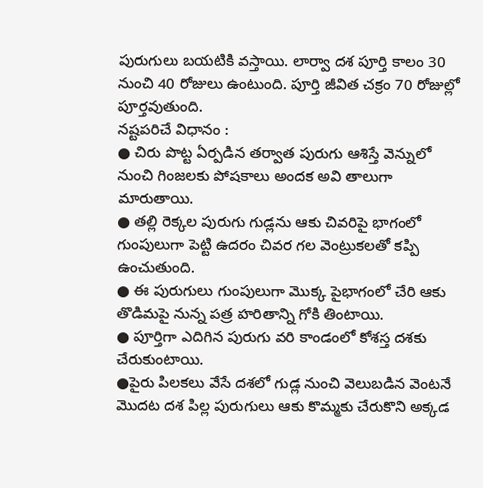పురుగులు బయటికి వస్తాయి. లార్వా దశ పూర్తి కాలం 30 నుంచి 40 రోజులు ఉంటుంది. పూర్తి జీవిత చక్రం 70 రోజుల్లో పూర్తవుతుంది.
నష్టపరిచే విధానం :
● చిరు పొట్ట ఏర్పడిన తర్వాత పురుగు ఆశిస్తే వెన్నులో నుంచి గింజలకు పోషకాలు అందక అవి తాలుగా మారుతాయి.
● తల్లి రెక్కల పురుగు గుడ్లను ఆకు చివరిపై భాగంలో గుంపులుగా పెట్టి ఉదరం చివర గల వెంట్రుకలతో కప్పి ఉంచుతుంది.
● ఈ పురుగులు గుంపులుగా మొక్క పైభాగంలో చేరి ఆకు తొడిమపై నున్న పత్ర హరితాన్ని గోకి తింటాయి.
● పూర్తిగా ఎదిగిన పురుగు వరి కాండంలో కోశస్త దశకు చేరుకుంటాయి.
●పైరు పిలకలు వేసే దశలో గుడ్ల నుంచి వెలుబడిన వెంటనే మొదట దశ పిల్ల పురుగులు ఆకు కొమ్మకు చేరుకొని అక్కడ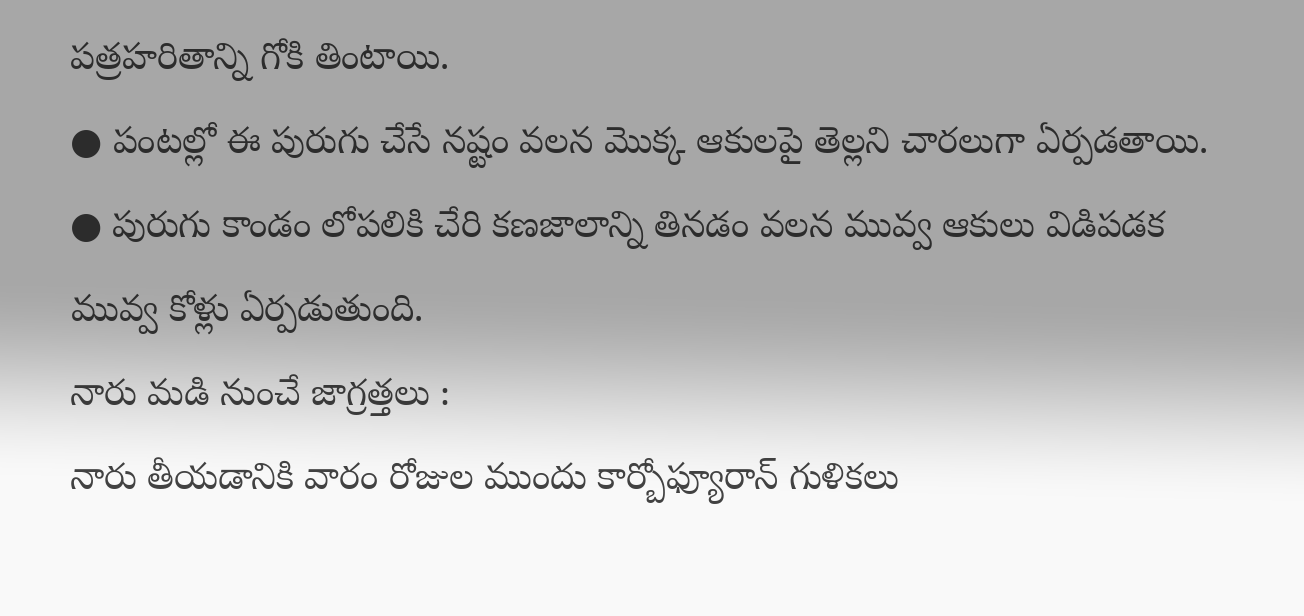పత్రహరితాన్ని గోకి తింటాయి.
● పంటల్లో ఈ పురుగు చేసే నష్టం వలన మొక్క ఆకులపై తెల్లని చారలుగా ఏర్పడతాయి.
● పురుగు కాండం లోపలికి చేరి కణజాలాన్ని తినడం వలన మువ్వ ఆకులు విడిపడక మువ్వ కోళ్లు ఏర్పడుతుంది.
నారు మడి నుంచే జాగ్రత్తలు :
నారు తీయడానికి వారం రోజుల ముందు కార్బోఫ్యూరాన్ గుళికలు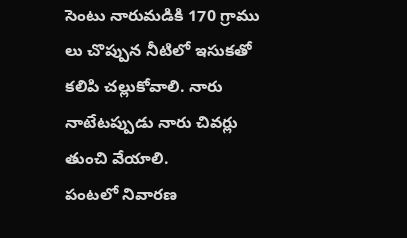సెంటు నారుమడికి 170 గ్రాము లు చొప్పున నీటిలో ఇసుకతో కలిపి చల్లుకోవాలి. నారు నాటేటప్పుడు నారు చివర్లు తుంచి వేయాలి.
పంటలో నివారణ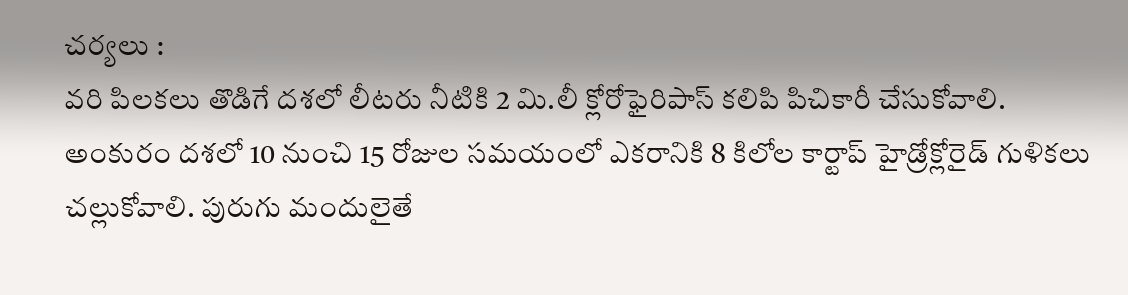చర్యలు :
వరి పిలకలు తొడిగే దశలో లీటరు నీటికి 2 మి.లీ క్లోరోఫైరిపాస్ కలిపి పిచికారీ చేసుకోవాలి. అంకురం దశలో 10 నుంచి 15 రోజుల సమయంలో ఎకరానికి 8 కిలోల కార్టాప్ హైడ్రోక్లోరైడ్ గుళికలు చల్లుకోవాలి. పురుగు మందులైతే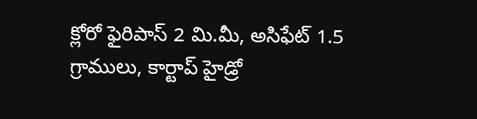క్లోరో ఫైరిపాస్ 2 మి.మీ, అసిఫేట్ 1.5 గ్రాములు, కార్టాప్ హైడ్రో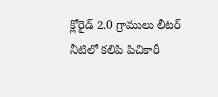క్లోరైడ్ 2.0 గ్రాములు లీటర్ నీటిలో కలిపి పిచికారీ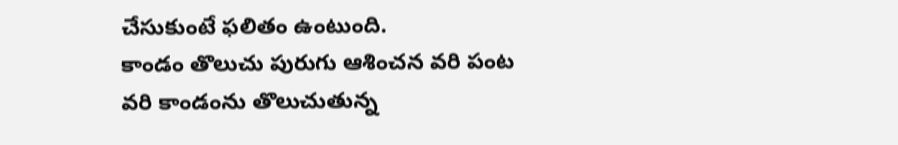చేసుకుంటే ఫలితం ఉంటుంది.
కాండం తొలుచు పురుగు ఆశించన వరి పంట
వరి కాండంను తొలుచుతున్న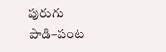పురుగు
పాడి–పంట